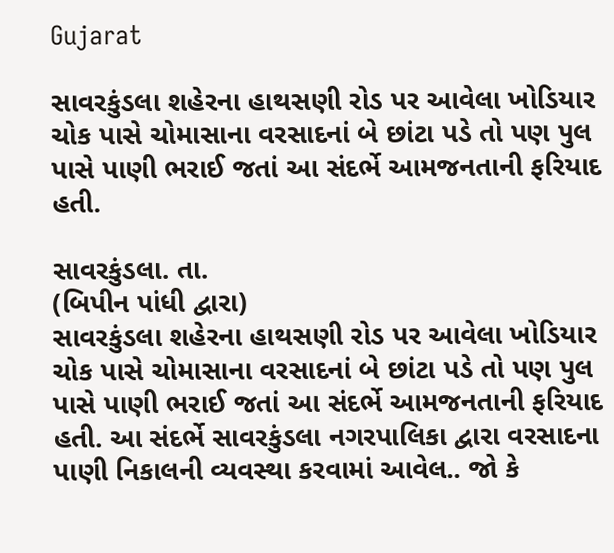Gujarat

સાવરકુંડલા શહેરના હાથસણી રોડ પર આવેલા ખોડિયાર ચોક પાસે ચોમાસાના વરસાદનાં બે છાંટા પડે તો પણ પુલ પાસે પાણી ભરાઈ જતાં આ સંદર્ભે આમજનતાની ફરિયાદ હતી.

સાવરકુંડલા. તા.
(બિપીન પાંધી દ્વારા)
સાવરકુંડલા શહેરના હાથસણી રોડ પર આવેલા ખોડિયાર ચોક પાસે ચોમાસાના વરસાદનાં બે છાંટા પડે તો પણ પુલ પાસે પાણી ભરાઈ જતાં આ સંદર્ભે આમજનતાની ફરિયાદ હતી. આ સંદર્ભે સાવરકુંડલા નગરપાલિકા દ્વારા વરસાદના પાણી નિકાલની વ્યવસ્થા કરવામાં આવેલ.. જો કે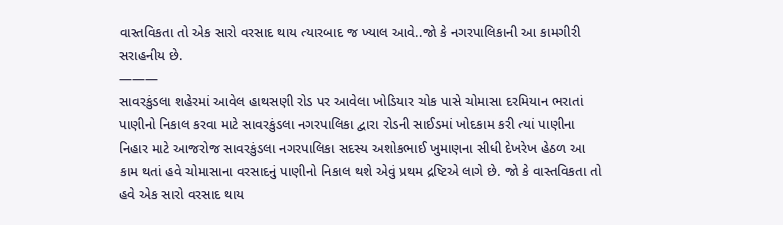વાસ્તવિકતા તો એક સારો વરસાદ થાય ત્યારબાદ જ ખ્યાલ આવે..જો કે નગરપાલિકાની આ કામગીરી સરાહનીય છે.
———
સાવરકુંડલા શહેરમાં આવેલ હાથસણી રોડ પર આવેલા ખોડિયાર ચોક પાસે ચોમાસા દરમિયાન ભરાતાં પાણીનો નિકાલ કરવા માટે સાવરકુંડલા નગરપાલિકા દ્વારા રોડની સાઈડમાં ખોદકામ કરી ત્યાં પાણીના નિહાર માટે આજરોજ સાવરકુંડલા નગરપાલિકા સદસ્ય અશોકભાઈ ખુમાણના સીધી દેખરેખ હેઠળ આ કામ થતાં હવે ચોમાસાના વરસાદનું પાણીનો નિકાલ થશે એવું પ્રથમ દ્રષ્ટિએ લાગે છે. જો કે વાસ્તવિકતા તો હવે એક સારો વરસાદ થાય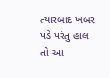ત્યારબાદ ખબર પડે પરંતુ હાલ તો આ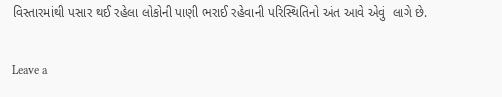વિસ્તારમાંથી પસાર થઈ રહેલા લોકોની પાણી ભરાઈ રહેવાની પરિસ્થિતિનો અંત આવે એવું  લાગે છે.

Leave a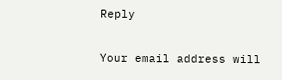Reply

Your email address will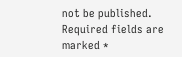not be published. Required fields are marked *